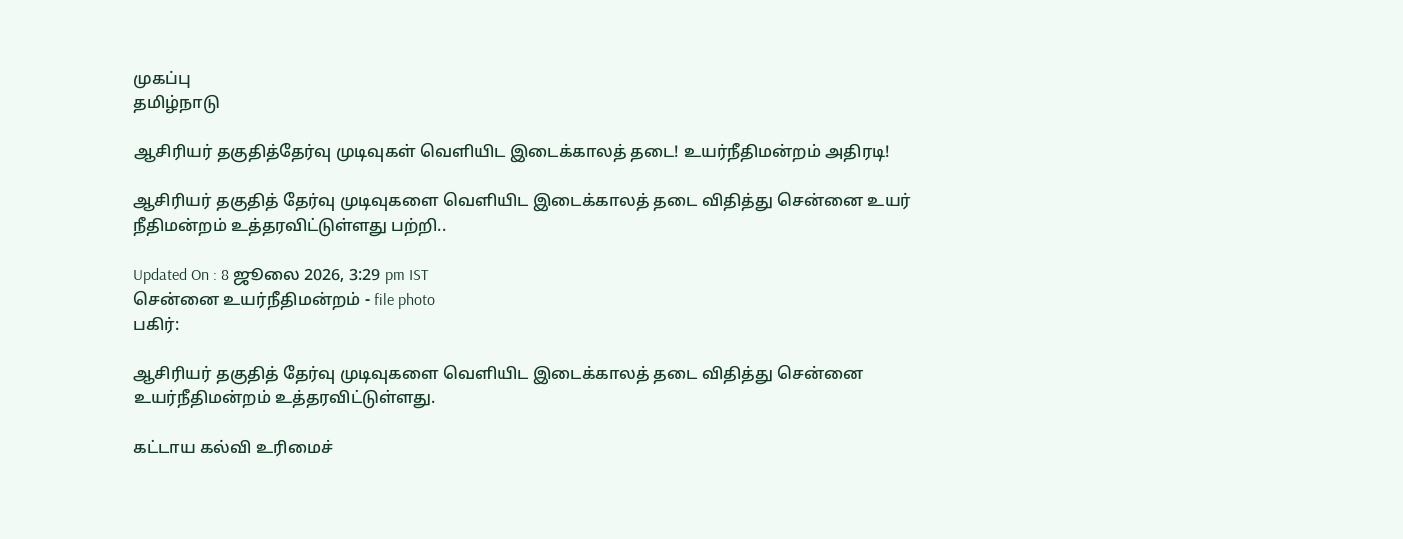முகப்பு
தமிழ்நாடு

ஆசிரியர் தகுதித்தேர்வு முடிவுகள் வெளியிட இடைக்காலத் தடை! உயர்நீதிமன்றம் அதிரடி!

ஆசிரியர் தகுதித் தேர்வு முடிவுகளை வெளியிட இடைக்காலத் தடை விதித்து சென்னை உயர் நீதிமன்றம் உத்தரவிட்டுள்ளது பற்றி..

Updated On : 8 ஜூலை 2026, 3:29 pm IST
சென்னை உயர்நீதிமன்றம் - file photo
பகிர்:

ஆசிரியர் தகுதித் தேர்வு முடிவுகளை வெளியிட இடைக்காலத் தடை விதித்து சென்னை உயர்நீதிமன்றம் உத்தரவிட்டுள்ளது.

கட்டாய கல்வி உரிமைச்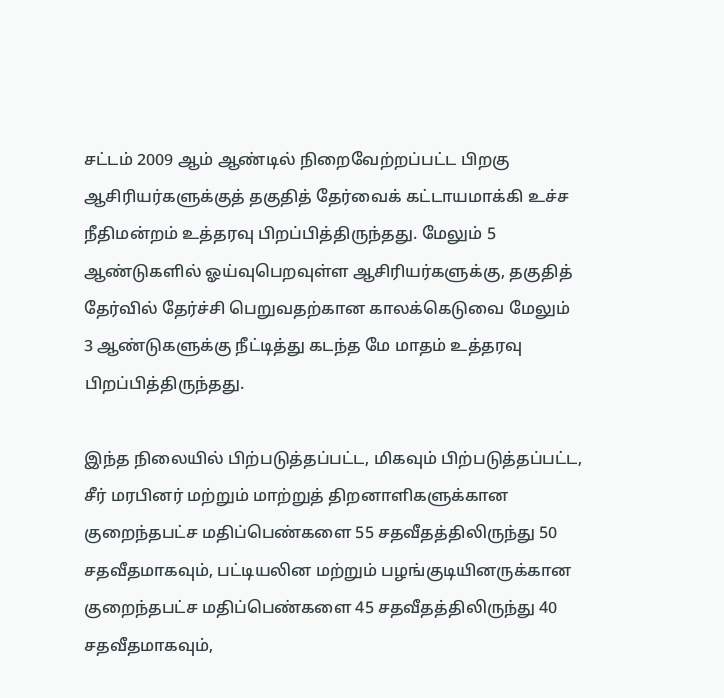சட்டம் 2009 ஆம் ஆண்டில் நிறைவேற்றப்பட்ட பிறகு ஆசிரியர்களுக்குத் தகுதித் தேர்வைக் கட்டாயமாக்கி உச்ச நீதிமன்றம் உத்தரவு பிறப்பித்திருந்தது. மேலும் 5 ஆண்டுகளில் ஓய்வுபெறவுள்ள ஆசிரியர்களுக்கு, தகுதித் தேர்வில் தேர்ச்சி பெறுவதற்கான காலக்கெடுவை மேலும் 3 ஆண்டுகளுக்கு நீட்டித்து கடந்த மே மாதம் உத்தரவு பிறப்பித்திருந்தது.

இந்த நிலையில் பிற்படுத்தப்பட்ட, மிகவும் பிற்படுத்தப்பட்ட, சீர் மரபினர் மற்றும் மாற்றுத் திறனாளிகளுக்கான குறைந்தபட்ச மதிப்பெண்களை 55 சதவீதத்திலிருந்து 50 சதவீதமாகவும், பட்டியலின மற்றும் பழங்குடியினருக்கான குறைந்தபட்ச மதிப்பெண்களை 45 சதவீதத்திலிருந்து 40 சதவீதமாகவும்,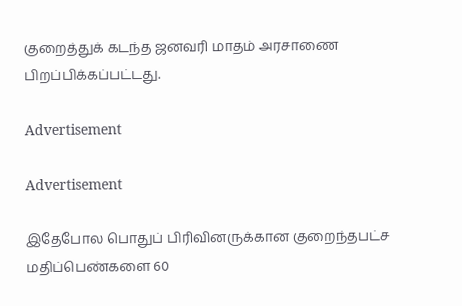குறைத்துக் கடந்த ஜனவரி மாதம் அரசாணை பிறப்பிக்கப்பட்டது.

Advertisement

Advertisement

இதேபோல பொதுப் பிரிவினருக்கான குறைந்தபட்ச மதிப்பெண்களை 60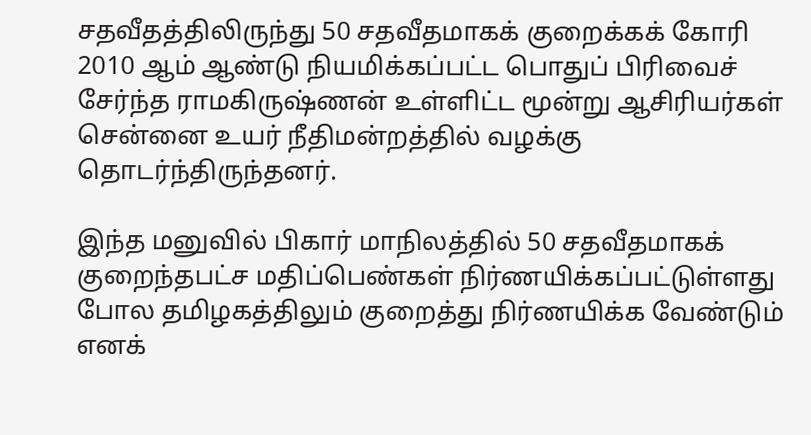சதவீதத்திலிருந்து 50 சதவீதமாகக் குறைக்கக் கோரி 2010 ஆம் ஆண்டு நியமிக்கப்பட்ட பொதுப் பிரிவைச் சேர்ந்த ராமகிருஷ்ணன் உள்ளிட்ட மூன்று ஆசிரியர்கள் சென்னை உயர் நீதிமன்றத்தில் வழக்கு தொடர்ந்திருந்தனர்.

இந்த மனுவில் பிகார் மாநிலத்தில் 50 சதவீதமாகக் குறைந்தபட்ச மதிப்பெண்கள் நிர்ணயிக்கப்பட்டுள்ளது போல தமிழகத்திலும் குறைத்து நிர்ணயிக்க வேண்டும் எனக்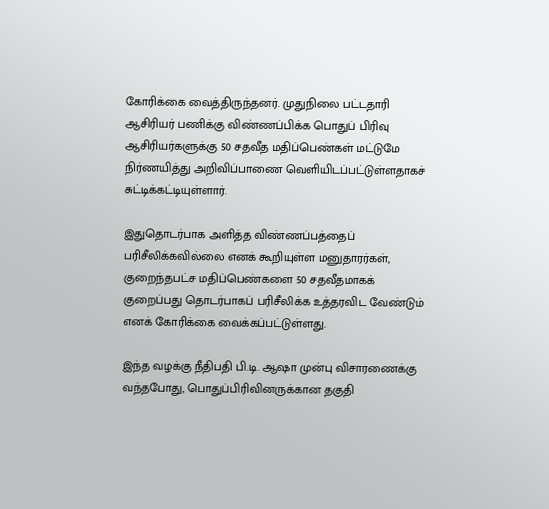கோரிக்கை வைத்திருந்தனர். முதுநிலை பட்டதாரி ஆசிரியர் பணிக்கு விண்ணப்பிக்க பொதுப் பிரிவு ஆசிரியர்களுக்கு 50 சதவீத மதிப்பெண்கள் மட்டுமே நிர்ணயித்து அறிவிப்பாணை வெளியிடப்பட்டுள்ளதாகச் சுட்டிக்கட்டியுள்ளார்.

இதுதொடர்பாக அளித்த விண்ணப்பத்தைப் பரிசீலிக்கவில்லை எனக் கூறியுள்ள மனுதாரர்கள், குறைந்தபட்ச மதிப்பெண்களை 50 சதவீதமாகக் குறைப்பது தொடர்பாகப் பரிசீலிக்க உத்தரவிட வேண்டும் எனக் கோரிக்கை வைக்கப்பட்டுள்ளது.

இந்த வழக்கு நீதிபதி பி.டி. ஆஷா முன்பு விசாரணைக்கு வந்தபோது, பொதுப்பிரிவினருக்கான தகுதி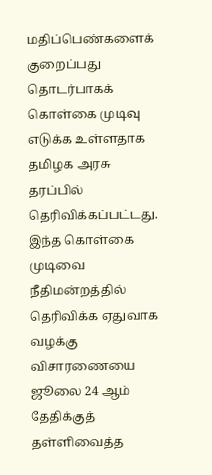மதிப்பெண்களைக் குறைப்பது தொடர்பாகக் கொள்கை முடிவு எடுக்க உள்ளதாக தமிழக அரசு தரப்பில் தெரிவிக்கப்பட்டது. இந்த கொள்கை முடிவை நீதிமன்றத்தில் தெரிவிக்க ஏதுவாக வழக்கு விசாரணையை ஜூலை 24 ஆம் தேதிக்குத் தள்ளிவைத்த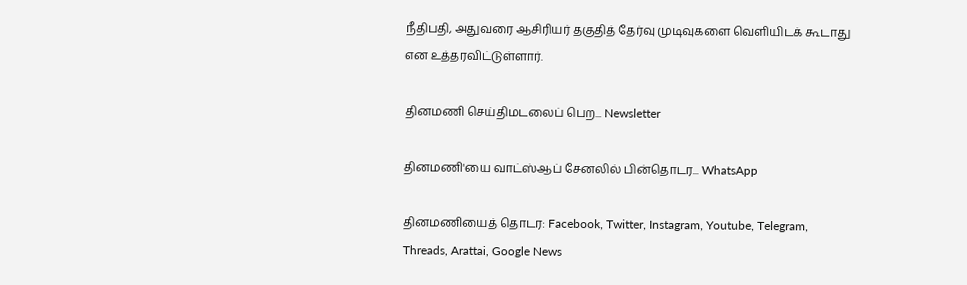நீதிபதி, அதுவரை ஆசிரியர் தகுதித் தேர்வு முடிவுகளை வெளியிடக் கூடாது என உத்தரவிட்டுள்ளார்.

தினமணி செய்திமடலைப் பெற... Newsletter

தினமணி'யை வாட்ஸ்ஆப் சேனலில் பின்தொடர... WhatsApp

தினமணியைத் தொடர: Facebook, Twitter, Instagram, Youtube, Telegram, Threads, Arattai, Google News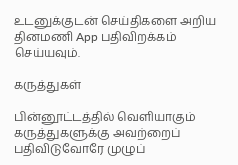உடனுக்குடன் செய்திகளை அறிய தினமணி App பதிவிறக்கம் செய்யவும்.

கருத்துகள்

பின்னூட்டத்தில் வெளியாகும் கருத்துகளுக்கு அவற்றைப் பதிவிடுவோரே முழுப்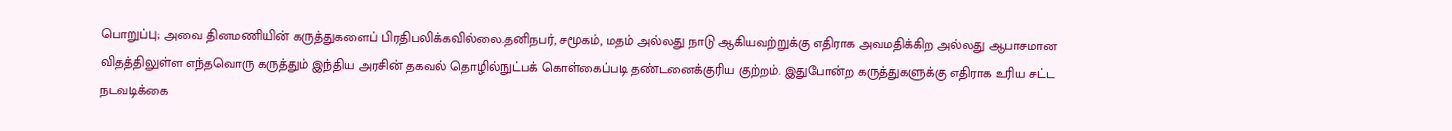பொறுப்பு; அவை தினமணியின் கருத்துகளைப் பிரதிபலிக்கவில்லை.தனிநபர், சமூகம், மதம் அல்லது நாடு ஆகியவற்றுக்கு எதிராக அவமதிக்கிற அல்லது ஆபாசமான விதத்திலுள்ள எந்தவொரு கருத்தும் இந்திய அரசின் தகவல் தொழில்நுட்பக் கொள்கைப்படி தண்டனைக்குரிய குற்றம். இதுபோன்ற கருத்துகளுக்கு எதிராக உரிய சட்ட நடவடிக்கை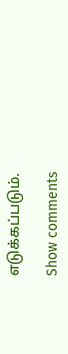எடுக்கப்படும்.

Show comments